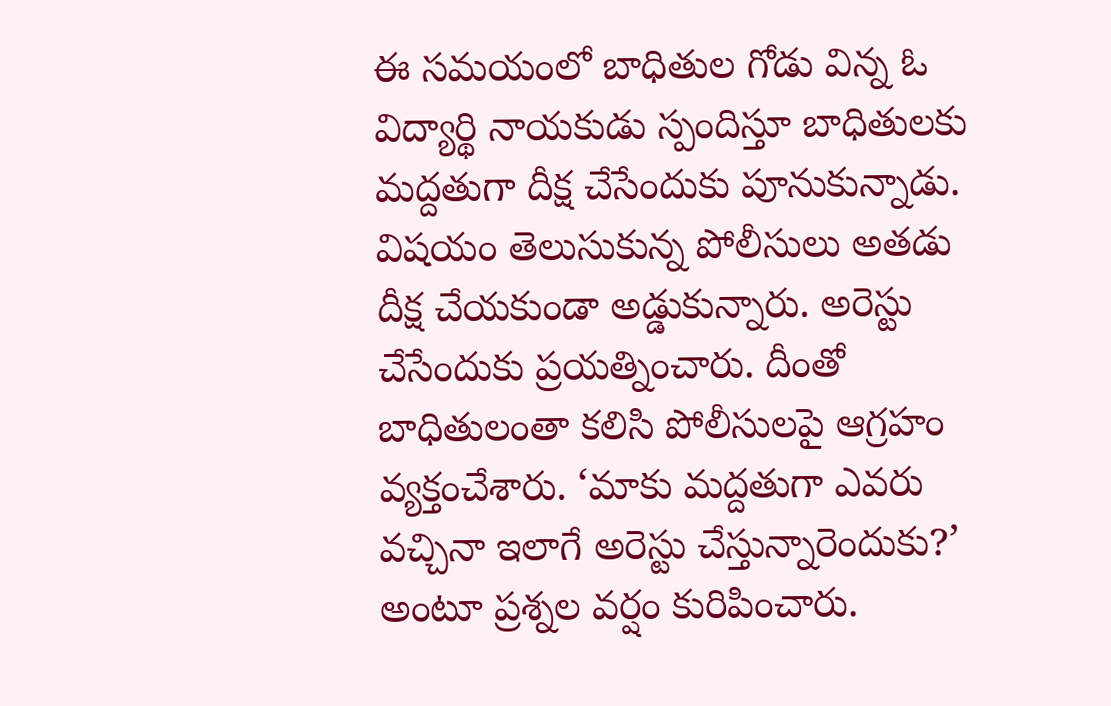ఈ సమయంలో బాధితుల గోడు విన్న ఓ విద్యార్థి నాయకుడు స్పందిస్తూ బాధితులకు మద్దతుగా దీక్ష చేసేందుకు పూనుకున్నాడు. విషయం తెలుసుకున్న పోలీసులు అతడు దీక్ష చేయకుండా అడ్డుకున్నారు. అరెస్టు చేసేందుకు ప్రయత్నించారు. దీంతో బాధితులంతా కలిసి పోలీసులపై ఆగ్రహం వ్యక్తంచేశారు. ‘మాకు మద్దతుగా ఎవరు వచ్చినా ఇలాగే అరెస్టు చేస్తున్నారెందుకు?’ అంటూ ప్రశ్నల వర్షం కురిపించారు.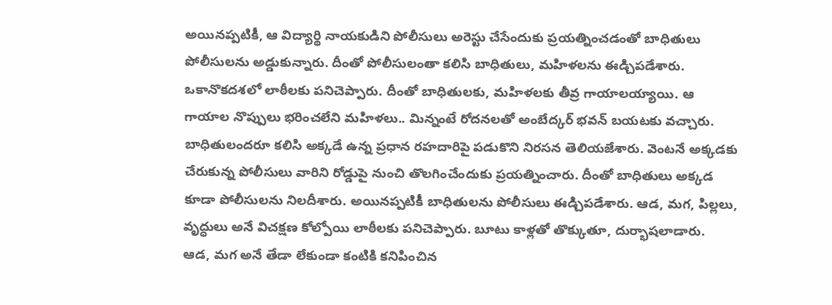అయినప్పటికీ, ఆ విద్యార్థి నాయకుడిని పోలీసులు అరెస్టు చేసేందుకు ప్రయత్నించడంతో బాధితులు పోలీసులను అడ్డుకున్నారు. దీంతో పోలీసులంతా కలిసి బాధితులు, మహిళలను ఈడ్చిపడేశారు. ఒకానొకదశలో లాఠీలకు పనిచెప్పారు. దీంతో బాధితులకు, మహిళలకు తీవ్ర గాయాలయ్యాయి. ఆ గాయాల నొప్పులు భరించలేని మహిళలు.. మిన్నంటే రోదనలతో అంబేద్కర్ భవన్ బయటకు వచ్చారు.
బాధితులందరూ కలిసి అక్కడే ఉన్న ప్రధాన రహదారిపై పడుకొని నిరసన తెలియజేశారు. వెంటనే అక్కడకు చేరుకున్న పోలీసులు వారిని రోడ్డుపై నుంచి తొలగించేందుకు ప్రయత్నించారు. దీంతో బాధితులు అక్కడ కూడా పోలీసులను నిలదీశారు. అయినప్పటికీ బాధితులను పోలీసులు ఈడ్చిపడేశారు. ఆడ, మగ, పిల్లలు, వృద్ధులు అనే విచక్షణ కోల్పోయి లాఠీలకు పనిచెప్పారు. బూటు కాళ్లతో తొక్కుతూ, దుర్భాషలాడారు.
ఆడ, మగ అనే తేడా లేకుండా కంటికి కనిపించిన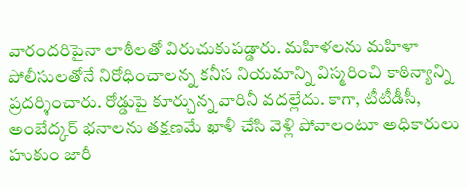వారందరిపైనా లాఠీలతో విరుచుకుపడ్డారు. మహిళలను మహిళా పోలీసులతోనే నిరోధించాలన్న కనీస నియమాన్ని విస్మరించి కాఠిన్యాన్ని ప్రదర్శించారు. రోడ్డుపై కూర్చున్న వారినీ వదల్లేదు. కాగా, టీటీడీసీ, అంబేద్కర్ భనాలను తక్షణమే ఖాళీ చేసి వెళ్లి పోవాలంటూ అధికారులు హుకుం జారీ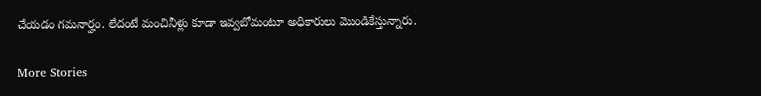చేయడం గమనార్హం. లేదంటే మంచినీళ్లు కూడా ఇవ్వబోమంటూ అధికారులు మొండికేస్తున్నారు.

More Stories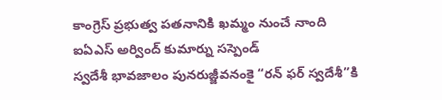కాంగ్రెస్ ప్రభుత్వ పతనానికి ఖమ్మం నుంచే నాంది
ఐఏఎస్ అర్వింద్ కుమార్ను సస్పెండ్
స్వదేశీ భావజాలం పునరుజ్జీవనంకై “రన్ ఫర్ స్వదేశీ”కి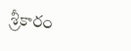శ్రీకారం